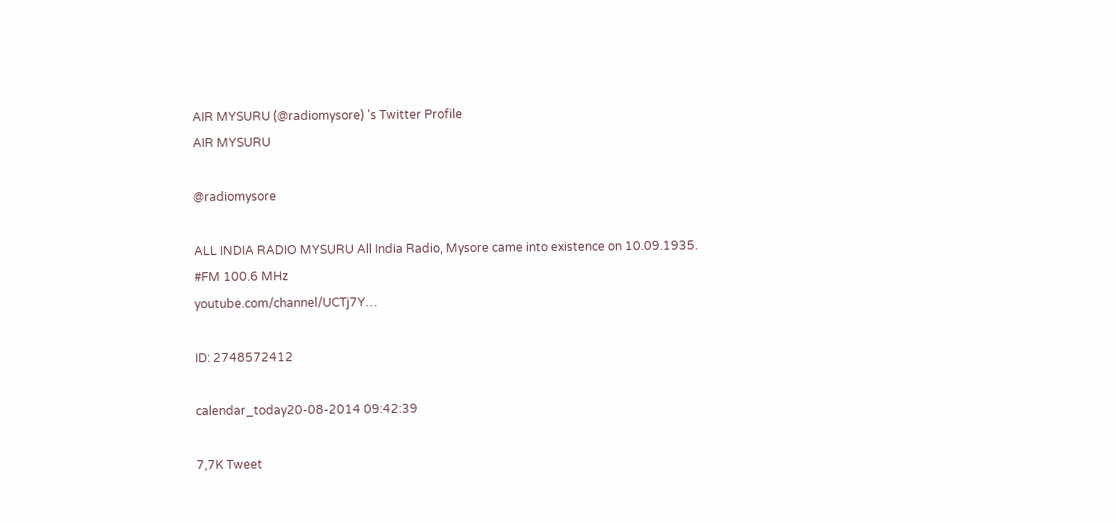AIR MYSURU (@radiomysore) 's Twitter Profile
AIR MYSURU

@radiomysore

ALL INDIA RADIO MYSURU All India Radio, Mysore came into existence on 10.09.1935.
#FM 100.6 MHz
youtube.com/channel/UCTj7Y…

ID: 2748572412

calendar_today20-08-2014 09:42:39

7,7K Tweet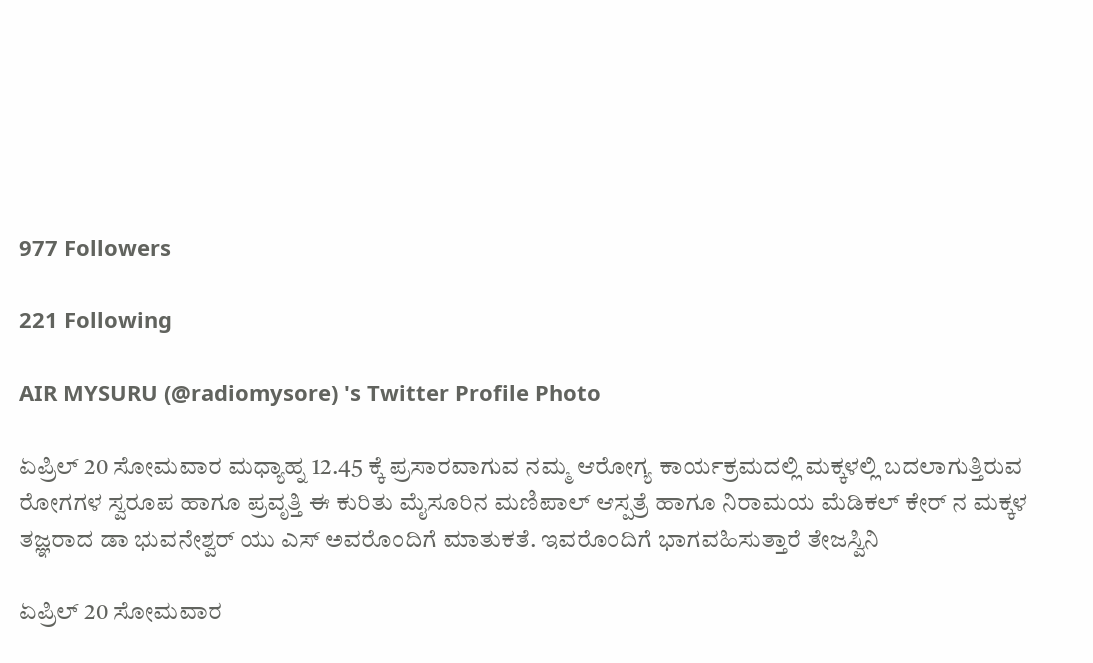977 Followers

221 Following

AIR MYSURU (@radiomysore) 's Twitter Profile Photo

ಏಪ್ರಿಲ್ 20 ಸೋಮವಾರ ಮಧ್ಯಾಹ್ನ 12.45 ಕ್ಕೆ ಪ್ರಸಾರವಾಗುವ ನಮ್ಮ ಆರೋಗ್ಯ ಕಾರ್ಯಕ್ರಮದಲ್ಲಿ ಮಕ್ಕಳಲ್ಲಿ ಬದಲಾಗುತ್ತಿರುವ ರೋಗಗಳ ಸ್ವರೂಪ ಹಾಗೂ ಪ್ರವೃತ್ತಿ ಈ ಕುರಿತು ಮೈಸೂರಿನ ಮಣಿಪಾಲ್ ಆಸ್ಪತ್ರೆ ಹಾಗೂ ನಿರಾಮಯ ಮೆಡಿಕಲ್ ಕೇರ್ ನ ಮಕ್ಕಳ ತಜ್ಞರಾದ ಡಾ ಭುವನೇಶ್ವರ್ ಯು ಎಸ್ ಅವರೊಂದಿಗೆ ಮಾತುಕತೆ. ಇವರೊಂದಿಗೆ ಭಾಗವಹಿಸುತ್ತಾರೆ ತೇಜಸ್ವಿನಿ

ಏಪ್ರಿಲ್ 20 ಸೋಮವಾರ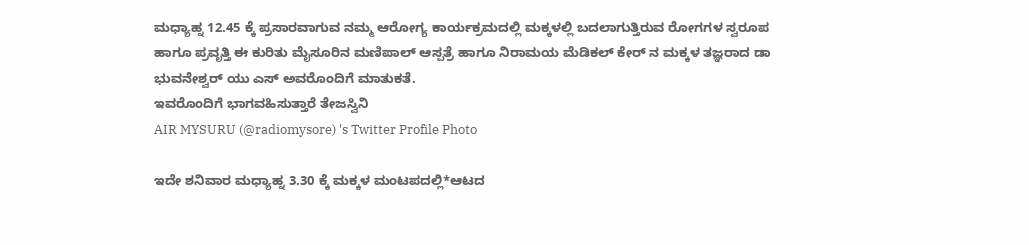ಮಧ್ಯಾಹ್ನ 12.45 ಕ್ಕೆ ಪ್ರಸಾರವಾಗುವ ನಮ್ಮ ಆರೋಗ್ಯ ಕಾರ್ಯಕ್ರಮದಲ್ಲಿ ಮಕ್ಕಳಲ್ಲಿ ಬದಲಾಗುತ್ತಿರುವ ರೋಗಗಳ ಸ್ವರೂಪ ಹಾಗೂ ಪ್ರವೃತ್ತಿ ಈ ಕುರಿತು ಮೈಸೂರಿನ ಮಣಿಪಾಲ್ ಆಸ್ಪತ್ರೆ ಹಾಗೂ ನಿರಾಮಯ ಮೆಡಿಕಲ್ ಕೇರ್ ನ ಮಕ್ಕಳ ತಜ್ಞರಾದ ಡಾ ಭುವನೇಶ್ವರ್ ಯು ಎಸ್ ಅವರೊಂದಿಗೆ ಮಾತುಕತೆ.
ಇವರೊಂದಿಗೆ ಭಾಗವಹಿಸುತ್ತಾರೆ ತೇಜಸ್ವಿನಿ
AIR MYSURU (@radiomysore) 's Twitter Profile Photo

ಇದೇ ಶನಿವಾರ ಮಧ್ಯಾಹ್ನ 3.30 ಕ್ಕೆ ಮಕ್ಕಳ ಮಂಟಪದಲ್ಲಿ*ಆಟದ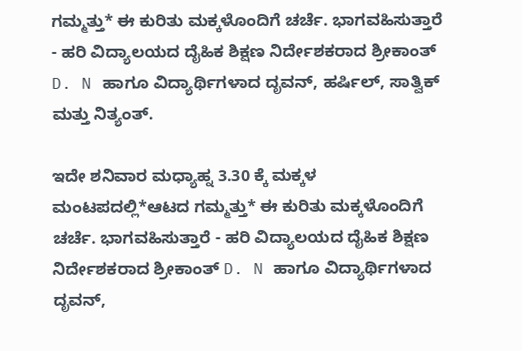ಗಮ್ಮತ್ತು* ಈ ಕುರಿತು ಮಕ್ಕಳೊಂದಿಗೆ ಚರ್ಚೆ. ಭಾಗವಹಿಸುತ್ತಾರೆ - ಹರಿ ವಿದ್ಯಾಲಯದ ದೈಹಿಕ ಶಿಕ್ಷಣ ನಿರ್ದೇಶಕರಾದ ಶ್ರೀಕಾಂತ್ D. N ಹಾಗೂ ವಿದ್ಯಾರ್ಥಿಗಳಾದ ದೃವನ್, ಹರ್ಷಿಲ್, ಸಾತ್ವಿಕ್ ಮತ್ತು ನಿತ್ಯಂತ್.

ಇದೇ ಶನಿವಾರ ಮಧ್ಯಾಹ್ನ 3.30 ಕ್ಕೆ ಮಕ್ಕಳ ಮಂಟಪದಲ್ಲಿ*ಆಟದ ಗಮ್ಮತ್ತು* ಈ ಕುರಿತು ಮಕ್ಕಳೊಂದಿಗೆ ಚರ್ಚೆ. ಭಾಗವಹಿಸುತ್ತಾರೆ - ಹರಿ ವಿದ್ಯಾಲಯದ ದೈಹಿಕ ಶಿಕ್ಷಣ ನಿರ್ದೇಶಕರಾದ ಶ್ರೀಕಾಂತ್ D. N ಹಾಗೂ ವಿದ್ಯಾರ್ಥಿಗಳಾದ ದೃವನ್,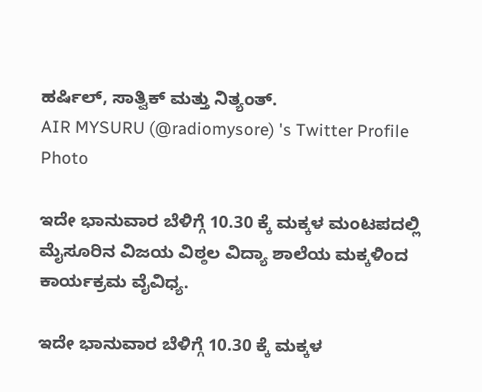ಹರ್ಷಿಲ್, ಸಾತ್ವಿಕ್ ಮತ್ತು ನಿತ್ಯಂತ್.
AIR MYSURU (@radiomysore) 's Twitter Profile Photo

ಇದೇ ಭಾನುವಾರ ಬೆಳಿಗ್ಗೆ 10.30 ಕ್ಕೆ ಮಕ್ಕಳ ಮಂಟಪದಲ್ಲಿ ಮೈಸೂರಿನ ವಿಜಯ ವಿಠ್ಠಲ ವಿದ್ಯಾ ಶಾಲೆಯ ಮಕ್ಕಳಿಂದ ಕಾರ್ಯಕ್ರಮ ವೈವಿಧ್ಯ.

ಇದೇ ಭಾನುವಾರ ಬೆಳಿಗ್ಗೆ 10.30 ಕ್ಕೆ ಮಕ್ಕಳ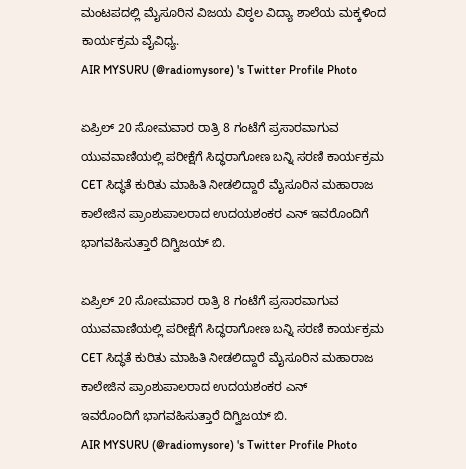ಮಂಟಪದಲ್ಲಿ ಮೈಸೂರಿನ ವಿಜಯ ವಿಠ್ಠಲ ವಿದ್ಯಾ ಶಾಲೆಯ ಮಕ್ಕಳಿಂದ ಕಾರ್ಯಕ್ರಮ ವೈವಿಧ್ಯ.
AIR MYSURU (@radiomysore) 's Twitter Profile Photo

ಏಪ್ರಿಲ್ 20 ಸೋಮವಾರ ರಾತ್ರಿ 8 ಗಂಟೆಗೆ ಪ್ರಸಾರವಾಗುವ ಯುವವಾಣಿಯಲ್ಲಿ ಪರೀಕ್ಷೆಗೆ ಸಿದ್ಧರಾಗೋಣ ಬನ್ನಿ ಸರಣಿ ಕಾರ್ಯಕ್ರಮ CET ಸಿದ್ಧತೆ ಕುರಿತು ಮಾಹಿತಿ ನೀಡಲಿದ್ದಾರೆ ಮೈಸೂರಿನ ಮಹಾರಾಜ ಕಾಲೇಜಿನ ಪ್ರಾಂಶುಪಾಲರಾದ ಉದಯಶಂಕರ ಎನ್ ಇವರೊಂದಿಗೆ ಭಾಗವಹಿಸುತ್ತಾರೆ ದಿಗ್ವಿಜಯ್ ಬಿ.

ಏಪ್ರಿಲ್ 20 ಸೋಮವಾರ ರಾತ್ರಿ 8 ಗಂಟೆಗೆ ಪ್ರಸಾರವಾಗುವ ಯುವವಾಣಿಯಲ್ಲಿ ಪರೀಕ್ಷೆಗೆ ಸಿದ್ಧರಾಗೋಣ ಬನ್ನಿ ಸರಣಿ ಕಾರ್ಯಕ್ರಮ CET ಸಿದ್ಧತೆ ಕುರಿತು ಮಾಹಿತಿ ನೀಡಲಿದ್ದಾರೆ ಮೈಸೂರಿನ ಮಹಾರಾಜ ಕಾಲೇಜಿನ ಪ್ರಾಂಶುಪಾಲರಾದ ಉದಯಶಂಕರ ಎನ್
ಇವರೊಂದಿಗೆ ಭಾಗವಹಿಸುತ್ತಾರೆ ದಿಗ್ವಿಜಯ್ ಬಿ.
AIR MYSURU (@radiomysore) 's Twitter Profile Photo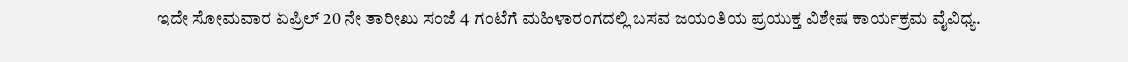ಇದೇ ಸೋಮವಾರ ಏಪ್ರಿಲ್ 20 ನೇ ತಾರೀಖು ಸಂಜೆ 4 ಗಂಟೆಗೆ ಮಹಿಳಾರಂಗದಲ್ಲಿ ಬಸವ ಜಯಂತಿಯ ಪ್ರಯುಕ್ತ ವಿಶೇಷ ಕಾರ್ಯಕ್ರಮ ವೈವಿಧ್ಯ.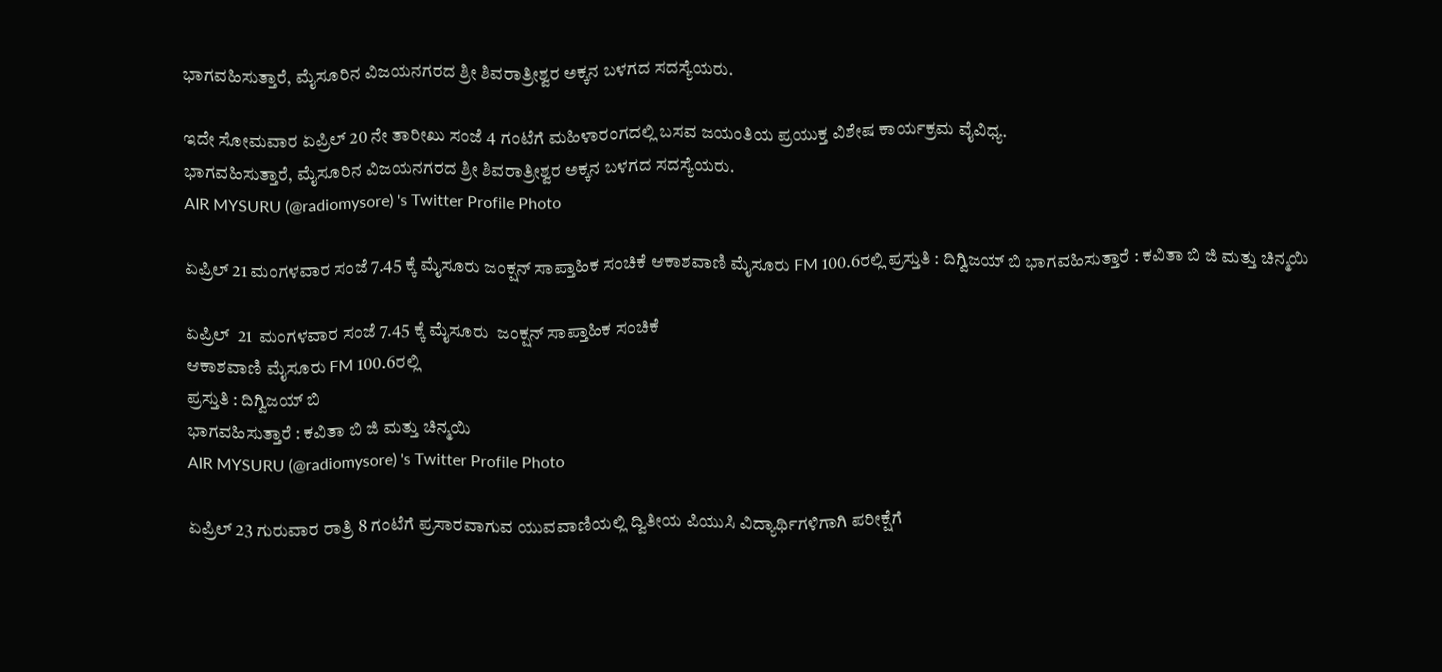ಭಾಗವಹಿಸುತ್ತಾರೆ, ಮೈಸೂರಿನ ವಿಜಯನಗರದ ಶ್ರೀ ಶಿವರಾತ್ರೀಶ್ವರ ಅಕ್ಕನ ಬಳಗದ ಸದಸ್ಯೆಯರು.

ಇದೇ ಸೋಮವಾರ ಏಪ್ರಿಲ್ 20 ನೇ ತಾರೀಖು ಸಂಜೆ 4 ಗಂಟೆಗೆ ಮಹಿಳಾರಂಗದಲ್ಲಿ ಬಸವ ಜಯಂತಿಯ ಪ್ರಯುಕ್ತ ವಿಶೇಷ ಕಾರ್ಯಕ್ರಮ ವೈವಿಧ್ಯ.
ಭಾಗವಹಿಸುತ್ತಾರೆ, ಮೈಸೂರಿನ ವಿಜಯನಗರದ ಶ್ರೀ ಶಿವರಾತ್ರೀಶ್ವರ ಅಕ್ಕನ ಬಳಗದ ಸದಸ್ಯೆಯರು.
AIR MYSURU (@radiomysore) 's Twitter Profile Photo

ಏಪ್ರಿಲ್ 21 ಮಂಗಳವಾರ ಸಂಜೆ 7.45 ಕ್ಕೆ ಮೈಸೂರು ಜಂಕ್ಷನ್ ಸಾಪ್ತಾಹಿಕ ಸಂಚಿಕೆ ಆಕಾಶವಾಣಿ ಮೈಸೂರು FM 100.6ರಲ್ಲಿ ಪ್ರಸ್ತುತಿ : ದಿಗ್ವಿಜಯ್ ಬಿ ಭಾಗವಹಿಸುತ್ತಾರೆ : ಕವಿತಾ ಬಿ ಜಿ ಮತ್ತು ಚಿನ್ಮಯಿ

ಏಪ್ರಿಲ್  21  ಮಂಗಳವಾರ ಸಂಜೆ 7.45 ಕ್ಕೆ ಮೈಸೂರು  ಜಂಕ್ಷನ್ ಸಾಪ್ತಾಹಿಕ ಸಂಚಿಕೆ
ಆಕಾಶವಾಣಿ ಮೈಸೂರು FM 100.6ರಲ್ಲಿ
ಪ್ರಸ್ತುತಿ : ದಿಗ್ವಿಜಯ್ ಬಿ
ಭಾಗವಹಿಸುತ್ತಾರೆ : ಕವಿತಾ ಬಿ ಜಿ ಮತ್ತು ಚಿನ್ಮಯಿ
AIR MYSURU (@radiomysore) 's Twitter Profile Photo

ಏಪ್ರಿಲ್ 23 ಗುರುವಾರ ರಾತ್ರಿ 8 ಗಂಟೆಗೆ ಪ್ರಸಾರವಾಗುವ ಯುವವಾಣಿಯಲ್ಲಿ ದ್ವಿತೀಯ ಪಿಯುಸಿ ವಿದ್ಯಾರ್ಥಿಗಳಿಗಾಗಿ ಪರೀಕ್ಷೆಗೆ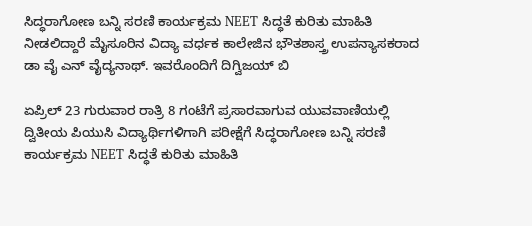ಸಿದ್ಧರಾಗೋಣ ಬನ್ನಿ ಸರಣಿ ಕಾರ್ಯಕ್ರಮ NEET ಸಿದ್ಧತೆ ಕುರಿತು ಮಾಹಿತಿ ನೀಡಲಿದ್ದಾರೆ ಮೈಸೂರಿನ ವಿದ್ಯಾ ವರ್ಧಕ ಕಾಲೇಜಿನ ಭೌತಶಾಸ್ತ್ರ ಉಪನ್ಯಾಸಕರಾದ ಡಾ ವೈ ಎನ್ ವೈದ್ಯನಾಥ್. ಇವರೊಂದಿಗೆ ದಿಗ್ವಿಜಯ್ ಬಿ

ಏಪ್ರಿಲ್ 23 ಗುರುವಾರ ರಾತ್ರಿ 8 ಗಂಟೆಗೆ ಪ್ರಸಾರವಾಗುವ ಯುವವಾಣಿಯಲ್ಲಿ ದ್ವಿತೀಯ ಪಿಯುಸಿ ವಿದ್ಯಾರ್ಥಿಗಳಿಗಾಗಿ ಪರೀಕ್ಷೆಗೆ ಸಿದ್ಧರಾಗೋಣ ಬನ್ನಿ ಸರಣಿ ಕಾರ್ಯಕ್ರಮ NEET ಸಿದ್ಧತೆ ಕುರಿತು ಮಾಹಿತಿ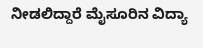ನೀಡಲಿದ್ದಾರೆ ಮೈಸೂರಿನ ವಿದ್ಯಾ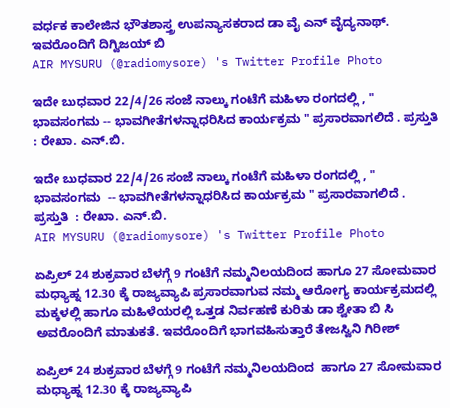ವರ್ಧಕ ಕಾಲೇಜಿನ ಭೌತಶಾಸ್ತ್ರ ಉಪನ್ಯಾಸಕರಾದ ಡಾ ವೈ ಎನ್ ವೈದ್ಯನಾಥ್.
ಇವರೊಂದಿಗೆ ದಿಗ್ವಿಜಯ್ ಬಿ
AIR MYSURU (@radiomysore) 's Twitter Profile Photo

ಇದೇ ಬುಧವಾರ 22/4/26 ಸಂಜೆ ನಾಲ್ಕು ಗಂಟೆಗೆ ಮಹಿಳಾ ರಂಗದಲ್ಲಿ , " ಭಾವಸಂಗಮ -- ಭಾವಗೀತೆಗಳನ್ನಾಧರಿಸಿದ ಕಾರ್ಯಕ್ರಮ " ಪ್ರಸಾರವಾಗಲಿದೆ . ಪ್ರಸ್ತುತಿ : ರೇಖಾ. ಎನ್.ಬಿ.

ಇದೇ ಬುಧವಾರ 22/4/26 ಸಂಜೆ ನಾಲ್ಕು ಗಂಟೆಗೆ ಮಹಿಳಾ ರಂಗದಲ್ಲಿ , " ಭಾವಸಂಗಮ  -- ಭಾವಗೀತೆಗಳನ್ನಾಧರಿಸಿದ ಕಾರ್ಯಕ್ರಮ " ಪ್ರಸಾರವಾಗಲಿದೆ .
ಪ್ರಸ್ತುತಿ  : ರೇಖಾ. ಎನ್.ಬಿ.
AIR MYSURU (@radiomysore) 's Twitter Profile Photo

ಏಪ್ರಿಲ್ 24 ಶುಕ್ರವಾರ ಬೆಳಗ್ಗೆ 9 ಗಂಟೆಗೆ ನಮ್ಮನಿಲಯದಿಂದ ಹಾಗೂ 27 ಸೋಮವಾರ ಮಧ್ಯಾಹ್ನ 12.30 ಕ್ಕೆ ರಾಜ್ಯವ್ಯಾಪಿ ಪ್ರಸಾರವಾಗುವ ನಮ್ಮ ಆರೋಗ್ಯ ಕಾರ್ಯಕ್ರಮದಲ್ಲಿ ಮಕ್ಕಳಲ್ಲಿ ಹಾಗೂ ಮಹಿಳೆಯರಲ್ಲಿ ಒತ್ತಡ ನಿರ್ವಹಣೆ ಕುರಿತು ಡಾ ಶ್ವೇತಾ ಬಿ ಸಿ ಅವರೊಂದಿಗೆ ಮಾತುಕತೆ. ಇವರೊಂದಿಗೆ ಭಾಗವಹಿಸುತ್ತಾರೆ ತೇಜಸ್ವಿನಿ ಗಿರೀಶ್

ಏಪ್ರಿಲ್ 24 ಶುಕ್ರವಾರ ಬೆಳಗ್ಗೆ 9 ಗಂಟೆಗೆ ನಮ್ಮನಿಲಯದಿಂದ  ಹಾಗೂ 27 ಸೋಮವಾರ ಮಧ್ಯಾಹ್ನ 12.30 ಕ್ಕೆ ರಾಜ್ಯವ್ಯಾಪಿ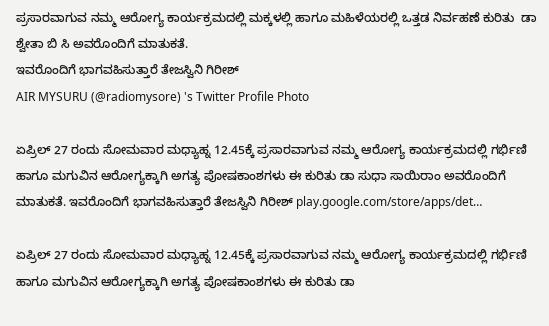ಪ್ರಸಾರವಾಗುವ ನಮ್ಮ ಆರೋಗ್ಯ ಕಾರ್ಯಕ್ರಮದಲ್ಲಿ ಮಕ್ಕಳಲ್ಲಿ ಹಾಗೂ ಮಹಿಳೆಯರಲ್ಲಿ ಒತ್ತಡ ನಿರ್ವಹಣೆ ಕುರಿತು  ಡಾ ಶ್ವೇತಾ ಬಿ ಸಿ ಅವರೊಂದಿಗೆ ಮಾತುಕತೆ.
ಇವರೊಂದಿಗೆ ಭಾಗವಹಿಸುತ್ತಾರೆ ತೇಜಸ್ವಿನಿ ಗಿರೀಶ್
AIR MYSURU (@radiomysore) 's Twitter Profile Photo

ಏಪ್ರಿಲ್ 27 ರಂದು ಸೋಮವಾರ ಮಧ್ಯಾಹ್ನ 12.45ಕ್ಕೆ ಪ್ರಸಾರವಾಗುವ ನಮ್ಮ ಆರೋಗ್ಯ ಕಾರ್ಯಕ್ರಮದಲ್ಲಿ ಗರ್ಭಿಣಿ ಹಾಗೂ ಮಗುವಿನ ಆರೋಗ್ಯಕ್ಕಾಗಿ ಅಗತ್ಯ ಪೋಷಕಾಂಶಗಳು ಈ ಕುರಿತು ಡಾ ಸುಧಾ ಸಾಯಿರಾಂ ಅವರೊಂದಿಗೆ ಮಾತುಕತೆ. ಇವರೊಂದಿಗೆ ಭಾಗವಹಿಸುತ್ತಾರೆ ತೇಜಸ್ವಿನಿ ಗಿರೀಶ್ play.google.com/store/apps/det…

ಏಪ್ರಿಲ್ 27 ರಂದು ಸೋಮವಾರ ಮಧ್ಯಾಹ್ನ 12.45ಕ್ಕೆ ಪ್ರಸಾರವಾಗುವ ನಮ್ಮ ಆರೋಗ್ಯ ಕಾರ್ಯಕ್ರಮದಲ್ಲಿ ಗರ್ಭಿಣಿ ಹಾಗೂ ಮಗುವಿನ ಆರೋಗ್ಯಕ್ಕಾಗಿ ಅಗತ್ಯ ಪೋಷಕಾಂಶಗಳು ಈ ಕುರಿತು ಡಾ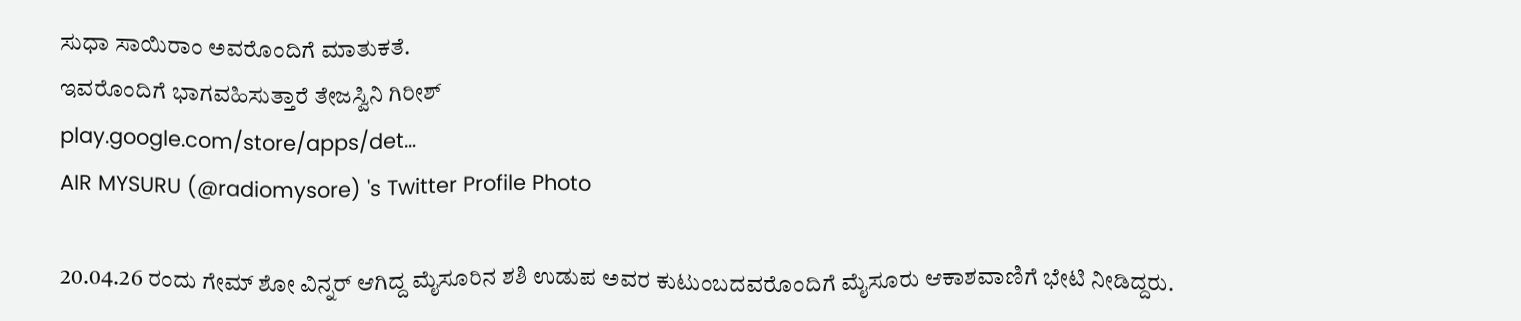ಸುಧಾ ಸಾಯಿರಾಂ ಅವರೊಂದಿಗೆ ಮಾತುಕತೆ.
ಇವರೊಂದಿಗೆ ಭಾಗವಹಿಸುತ್ತಾರೆ ತೇಜಸ್ವಿನಿ ಗಿರೀಶ್
play.google.com/store/apps/det…
AIR MYSURU (@radiomysore) 's Twitter Profile Photo

20.04.26 ರಂದು ಗೇಮ್ ಶೋ ವಿನ್ನರ್ ಆಗಿದ್ದ ಮೈಸೂರಿನ ಶಶಿ ಉಡುಪ ಅವರ ಕುಟುಂಬದವರೊಂದಿಗೆ ಮೈಸೂರು ಆಕಾಶವಾಣಿಗೆ ಭೇಟಿ ನೀಡಿದ್ದರು.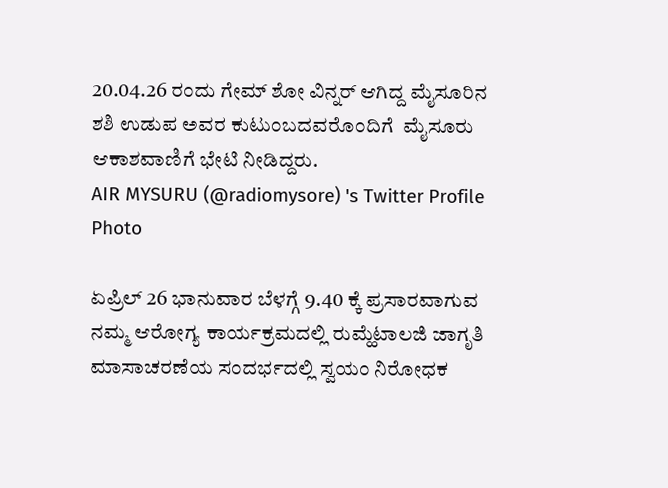20.04.26 ರಂದು ಗೇಮ್ ಶೋ ವಿನ್ನರ್ ಆಗಿದ್ದ ಮೈಸೂರಿನ ಶಶಿ ಉಡುಪ ಅವರ ಕುಟುಂಬದವರೊಂದಿಗೆ  ಮೈಸೂರು ಆಕಾಶವಾಣಿಗೆ ಭೇಟಿ ನೀಡಿದ್ದರು.
AIR MYSURU (@radiomysore) 's Twitter Profile Photo

ಏಪ್ರಿಲ್ 26 ಭಾನುವಾರ ಬೆಳಗ್ಗೆ 9.40 ಕ್ಕೆ ಪ್ರಸಾರವಾಗುವ ನಮ್ಮ ಆರೋಗ್ಯ ಕಾರ್ಯಕ್ರಮದಲ್ಲಿ ರುಮ್ಹೆಟಾಲಜಿ ಜಾಗೃತಿ ಮಾಸಾಚರಣೆಯ ಸಂದರ್ಭದಲ್ಲಿ ಸ್ವಯಂ ನಿರೋಧಕ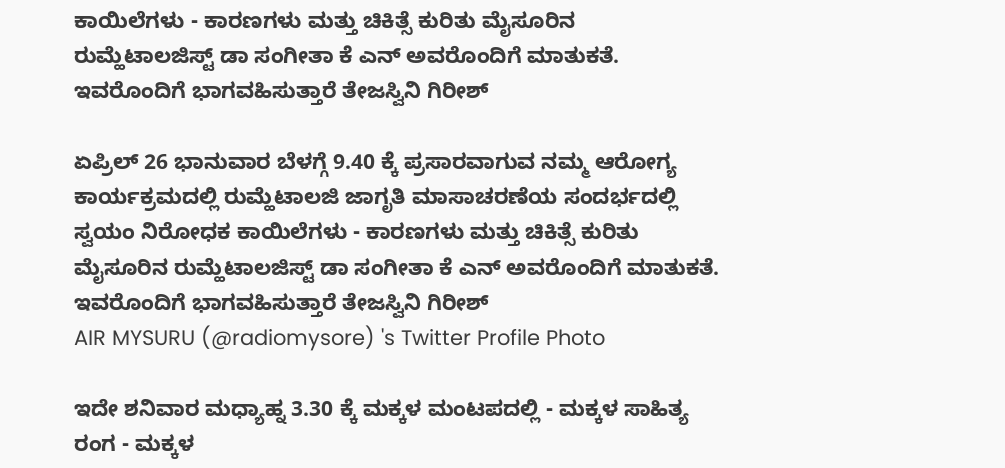ಕಾಯಿಲೆಗಳು - ಕಾರಣಗಳು ಮತ್ತು ಚಿಕಿತ್ಸೆ ಕುರಿತು ಮೈಸೂರಿನ ರುಮ್ಹೆಟಾಲಜಿಸ್ಟ್ ಡಾ ಸಂಗೀತಾ ಕೆ ಎನ್ ಅವರೊಂದಿಗೆ ಮಾತುಕತೆ. ಇವರೊಂದಿಗೆ ಭಾಗವಹಿಸುತ್ತಾರೆ ತೇಜಸ್ವಿನಿ ಗಿರೀಶ್

ಏಪ್ರಿಲ್ 26 ಭಾನುವಾರ ಬೆಳಗ್ಗೆ 9.40 ಕ್ಕೆ ಪ್ರಸಾರವಾಗುವ ನಮ್ಮ ಆರೋಗ್ಯ ಕಾರ್ಯಕ್ರಮದಲ್ಲಿ ರುಮ್ಹೆಟಾಲಜಿ ಜಾಗೃತಿ ಮಾಸಾಚರಣೆಯ ಸಂದರ್ಭದಲ್ಲಿ ಸ್ವಯಂ ನಿರೋಧಕ ಕಾಯಿಲೆಗಳು - ಕಾರಣಗಳು ಮತ್ತು ಚಿಕಿತ್ಸೆ ಕುರಿತು ಮೈಸೂರಿನ ರುಮ್ಹೆಟಾಲಜಿಸ್ಟ್ ಡಾ ಸಂಗೀತಾ ಕೆ ಎನ್ ಅವರೊಂದಿಗೆ ಮಾತುಕತೆ.
ಇವರೊಂದಿಗೆ ಭಾಗವಹಿಸುತ್ತಾರೆ ತೇಜಸ್ವಿನಿ ಗಿರೀಶ್
AIR MYSURU (@radiomysore) 's Twitter Profile Photo

ಇದೇ ಶನಿವಾರ ಮಧ್ಯಾಹ್ನ 3.30 ಕ್ಕೆ ಮಕ್ಕಳ ಮಂಟಪದಲ್ಲಿ - ಮಕ್ಕಳ ಸಾಹಿತ್ಯ ರಂಗ - ಮಕ್ಕಳ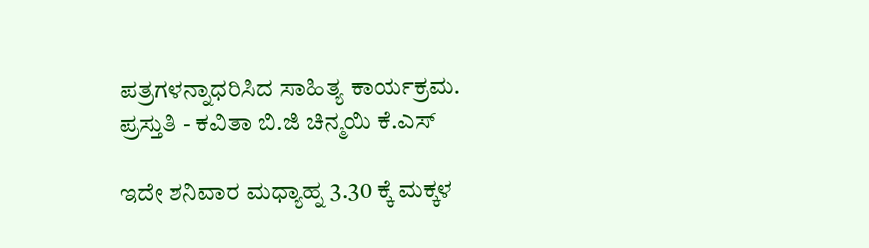ಪತ್ರಗಳನ್ನಾಧರಿಸಿದ ಸಾಹಿತ್ಯ ಕಾರ್ಯಕ್ರಮ. ಪ್ರಸ್ತುತಿ - ಕವಿತಾ ಬಿ.ಜಿ ಚಿನ್ಮಯಿ ಕೆ.ಎಸ್

ಇದೇ ಶನಿವಾರ ಮಧ್ಯಾಹ್ನ 3.30 ಕ್ಕೆ ಮಕ್ಕಳ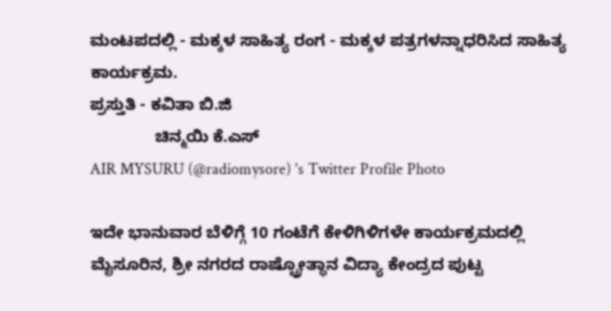ಮಂಟಪದಲ್ಲಿ - ಮಕ್ಕಳ ಸಾಹಿತ್ಯ ರಂಗ - ಮಕ್ಕಳ ಪತ್ರಗಳನ್ನಾಧರಿಸಿದ ಸಾಹಿತ್ಯ ಕಾರ್ಯಕ್ರಮ.
ಪ್ರಸ್ತುತಿ - ಕವಿತಾ ಬಿ.ಜಿ
              ಚಿನ್ಮಯಿ ಕೆ.ಎಸ್
AIR MYSURU (@radiomysore) 's Twitter Profile Photo

ಇದೇ ಭಾನುವಾರ ಬೆಳಿಗ್ಗೆ 10 ಗಂಟೆಗೆ ಕೇಳಿಗಿಳಿಗಳೇ ಕಾರ್ಯಕ್ರಮದಲ್ಲಿ ಮೈಸೂರಿನ, ಶ್ರೀ ನಗರದ ರಾಷ್ಟ್ರೋತ್ಥಾನ ವಿದ್ಯಾ ಕೇಂದ್ರದ ಪುಟ್ಟ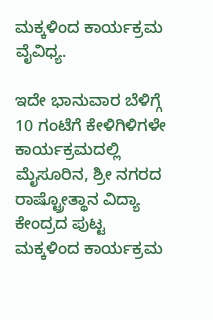ಮಕ್ಕಳಿಂದ ಕಾರ್ಯಕ್ರಮ ವೈವಿಧ್ಯ.

ಇದೇ ಭಾನುವಾರ ಬೆಳಿಗ್ಗೆ 10 ಗಂಟೆಗೆ ಕೇಳಿಗಿಳಿಗಳೇ ಕಾರ್ಯಕ್ರಮದಲ್ಲಿ ಮೈಸೂರಿನ, ಶ್ರೀ ನಗರದ ರಾಷ್ಟ್ರೋತ್ಥಾನ ವಿದ್ಯಾ ಕೇಂದ್ರದ ಪುಟ್ಟ ಮಕ್ಕಳಿಂದ ಕಾರ್ಯಕ್ರಮ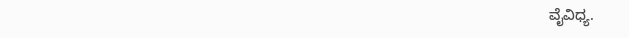ವೈವಿಧ್ಯ.